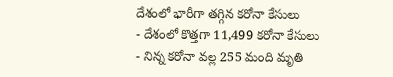దేశంలో భారీగా తగ్గిన కరోనా కేసులు
- దేశంలో కొత్తగా 11,499 కరోనా కేసులు
- నిన్న కరోనా వల్ల 255 మంది మృతి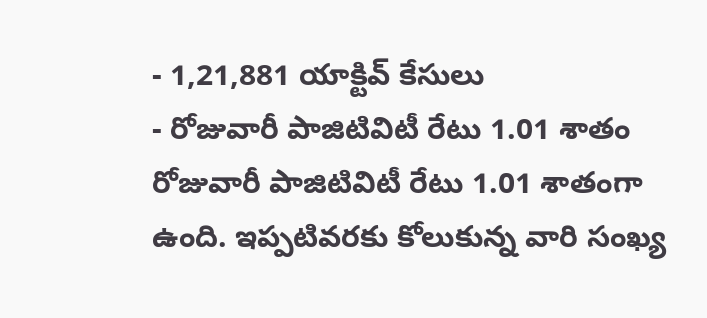- 1,21,881 యాక్టివ్ కేసులు
- రోజువారీ పాజిటివిటీ రేటు 1.01 శాతం
రోజువారీ పాజిటివిటీ రేటు 1.01 శాతంగా ఉంది. ఇప్పటివరకు కోలుకున్న వారి సంఖ్య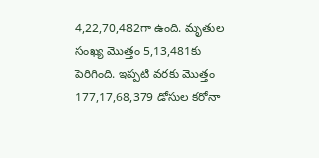4,22,70,482గా ఉంది. మృతుల సంఖ్య మొత్తం 5,13,481కు పెరిగింది. ఇప్పటి వరకు మొత్తం 177,17,68,379 డోసుల కరోనా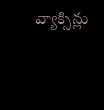వ్యాక్సిన్లు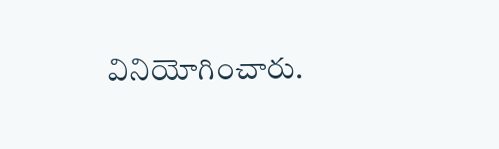వినియోగించారు.